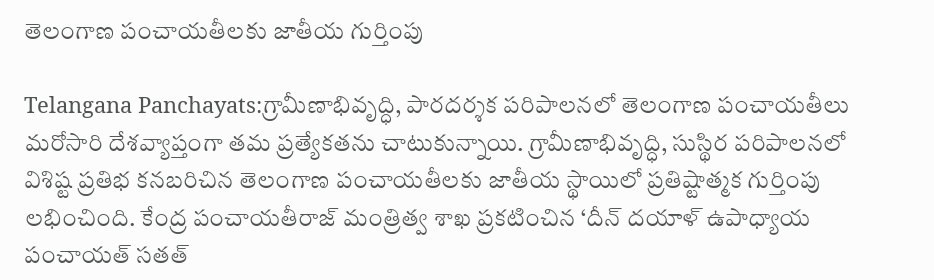తెలంగాణ పంచాయ‌తీల‌కు జాతీయ గుర్తింపు

Telangana Panchayats:గ్రామీణాభివృద్ధి, పారదర్శక పరిపాలనలో తెలంగాణ పంచాయతీలు మరోసారి దేశవ్యాప్తంగా తమ ప్రత్యేకతను చాటుకున్నాయి. గ్రామీణాభివృద్ధి, సుస్థిర పరిపాలనలో విశిష్ట ప్రతిభ కనబరిచిన తెలంగాణ పంచాయతీలకు జాతీయ స్థాయిలో ప్రతిష్టాత్మక గుర్తింపు లభించింది. కేంద్ర పంచాయతీరాజ్‌ మంత్రిత్వ శాఖ ప్రకటించిన ‘దీన్‌ దయాళ్‌ ఉపాధ్యాయ పంచాయత్‌ సతత్‌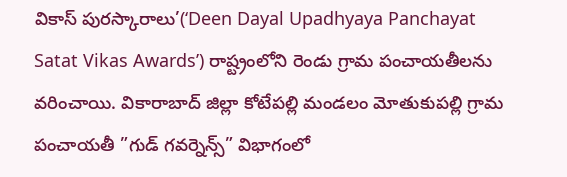వికాస్‌ పురస్కారాలు’(‘Deen Dayal Upadhyaya Panchayat Satat Vikas Awards’) రాష్ట్రంలోని రెండు గ్రామ పంచాయతీలను వరించాయి. వికారాబాద్‌ జిల్లా కోటేపల్లి మండలం మోతుకుపల్లి గ్రామ పంచాయతీ ”గుడ్‌ గవర్నెన్స్‌” విభాగంలో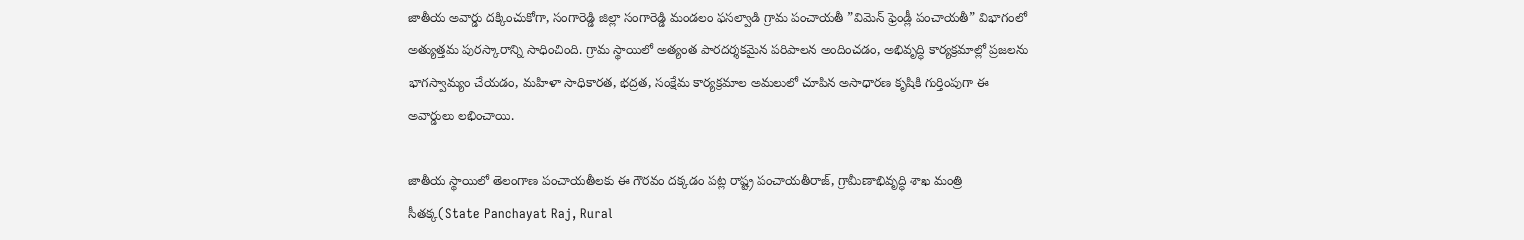జాతీయ అవార్డు దక్కించుకోగా, సంగారెడ్డి జిల్లా సంగారెడ్డి మండలం ఫసల్వాడి గ్రామ పంచాయతీ ”విమెన్‌ ఫ్రెండ్లీ పంచాయతీ” విభాగంలో అత్యుత్తమ పురస్కారాన్ని సాధించింది. గ్రామ స్థాయిలో అత్యంత పారదర్శకమైన పరిపాలన అందించడం, అభివృద్ధి కార్యక్రమాల్లో ప్రజలను భాగస్వామ్యం చేయడం, మహిళా సాధికారత, భద్రత, సంక్షేమ కార్యక్రమాల అమలులో చూపిన అసాధారణ కృషికి గుర్తింపుగా ఈ అవార్డులు లభించాయి.

జాతీయ స్థాయిలో తెలంగాణ పంచాయతీలకు ఈ గౌరవం దక్కడం పట్ల రాష్ట్ర పంచాయతీరాజ్‌, గ్రామీణాభివృద్ధి శాఖ మంత్రి సీతక్క(State Panchayat Raj, Rural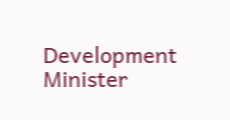Development Minister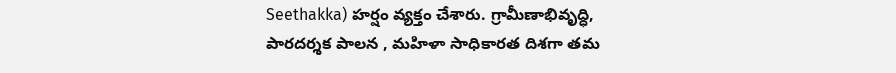Seethakka) హర్షం వ్యక్తం చేశారు. గ్రామీణాభివృద్ధి, పారదర్శక పాలన , మహిళా సాధికారత దిశగా తమ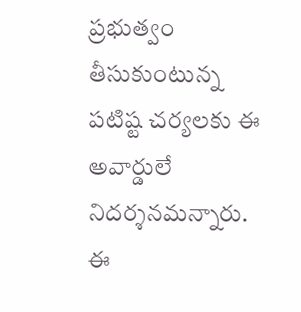ప్రభుత్వం తీసుకుంటున్న పటిష్ట చర్యలకు ఈ అవార్డులే నిదర్శనమన్నారు. ఈ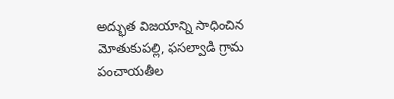అద్భుత విజయాన్ని సాధించిన మోతుకుపల్లి, ఫసల్వాడి గ్రామ పంచాయతీల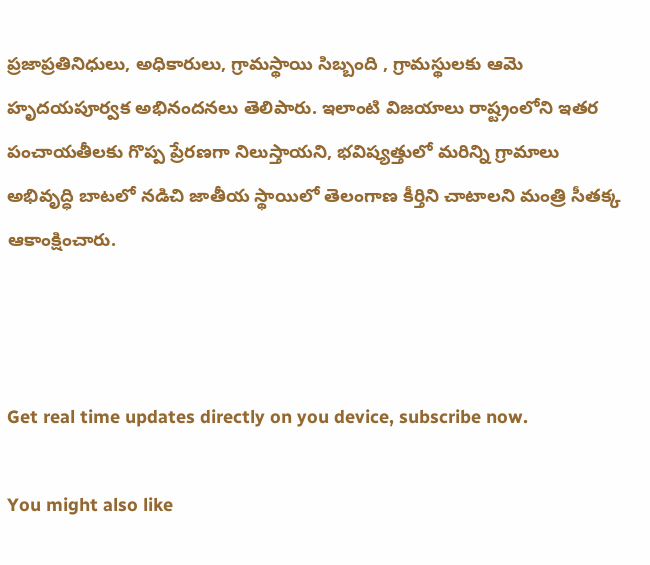ప్రజాప్రతినిధులు, అధికారులు, గ్రామస్థాయి సిబ్బంది , గ్రామస్థులకు ఆమె హృదయపూర్వక అభినందనలు తెలిపారు. ఇలాంటి విజయాలు రాష్ట్రంలోని ఇతర పంచాయతీలకు గొప్ప ప్రేరణగా నిలుస్తాయని, భవిష్యత్తులో మరిన్ని గ్రామాలు అభివృద్ధి బాటలో నడిచి జాతీయ స్థాయిలో తెలంగాణ కీర్తిని చాటాలని మంత్రి సీతక్క ఆకాంక్షించారు.



Get real time updates directly on you device, subscribe now.

You might also like